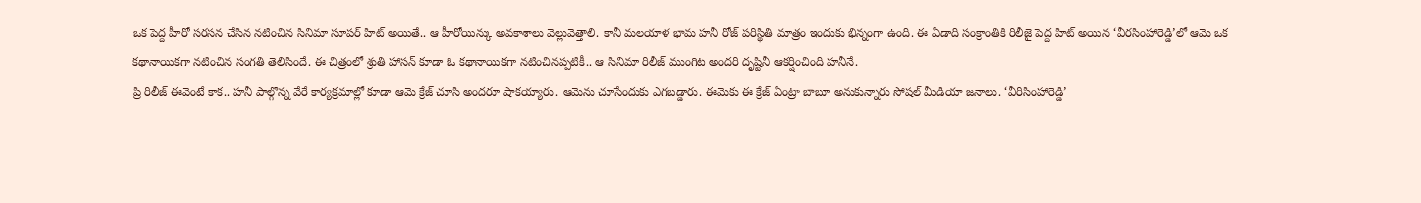ఒక పెద్ద హీరో సరసన చేసిన నటించిన సినిమా సూపర్ హిట్ అయితే.. ఆ హీరోయిన్కు అవకాశాలు వెల్లువెత్తాలి. కానీ మలయాళ భామ హనీ రోజ్ పరిస్థితి మాత్రం ఇందుకు భిన్నంగా ఉంది. ఈ ఏడాది సంక్రాంతికి రిలీజై పెద్ద హిట్ అయిన ‘వీరసింహారెడ్డి’లో ఆమె ఒక కథానాయికగా నటించిన సంగతి తెలిసిందే. ఈ చిత్రంలో శ్రుతి హాసన్ కూడా ఓ కథానాయికగా నటించినప్పటికీ.. ఆ సినిమా రిలీజ్ ముంగిట అందరి దృష్టినీ ఆకర్షించింది హనీనే.
ప్రి రిలీజ్ ఈవెంటే కాక.. హనీ పాల్గొన్న వేరే కార్యక్రమాల్లో కూడా ఆమె క్రేజ్ చూసి అందరూ షాకయ్యారు. ఆమెను చూసేందుకు ఎగబడ్డారు. ఈమెకు ఈ క్రేజ్ ఏంట్రా బాబూ అనుకున్నారు సోషల్ మీడియా జనాలు. ‘వీరిసింహారెడ్డి’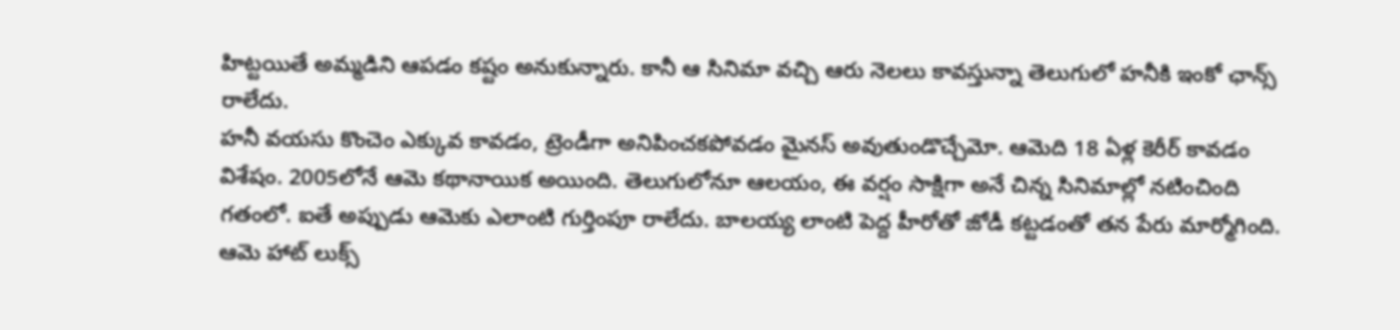హిట్టయితే అమ్మడిని ఆపడం కష్టం అనుకున్నారు. కానీ ఆ సినిమా వచ్చి ఆరు నెలలు కావస్తున్నా తెలుగులో హనీకి ఇంకో ఛాన్స్ రాలేదు.
హనీ వయసు కొంచెం ఎక్కువ కావడం, ట్రెండీగా అనిపించకపోవడం మైనస్ అవుతుండొచ్చేమో. ఆమెది 18 ఏళ్ల కెరీర్ కావడం విశేషం. 2005లోనే ఆమె కథానాయిక అయింది. తెలుగులోనూ ఆలయం, ఈ వర్షం సాక్షిగా అనే చిన్న సినిమాల్లో నటించింది గతంలో. ఐతే అప్పుడు ఆమెకు ఎలాంటి గుర్తింపూ రాలేదు. బాలయ్య లాంటి పెద్ద హీరోతో జోడీ కట్టడంతో తన పేరు మార్మోగింది. ఆమె హాట్ లుక్స్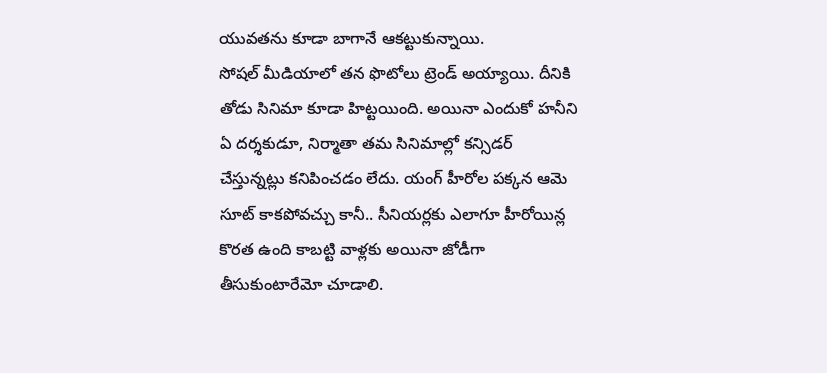యువతను కూడా బాగానే ఆకట్టుకున్నాయి.
సోషల్ మీడియాలో తన ఫొటోలు ట్రెండ్ అయ్యాయి. దీనికి తోడు సినిమా కూడా హిట్టయింది. అయినా ఎందుకో హనీని ఏ దర్శకుడూ, నిర్మాతా తమ సినిమాల్లో కన్సిడర్ చేస్తున్నట్లు కనిపించడం లేదు. యంగ్ హీరోల పక్కన ఆమె సూట్ కాకపోవచ్చు కానీ.. సీనియర్లకు ఎలాగూ హీరోయిన్ల కొరత ఉంది కాబట్టి వాళ్లకు అయినా జోడీగా తీసుకుంటారేమో చూడాలి.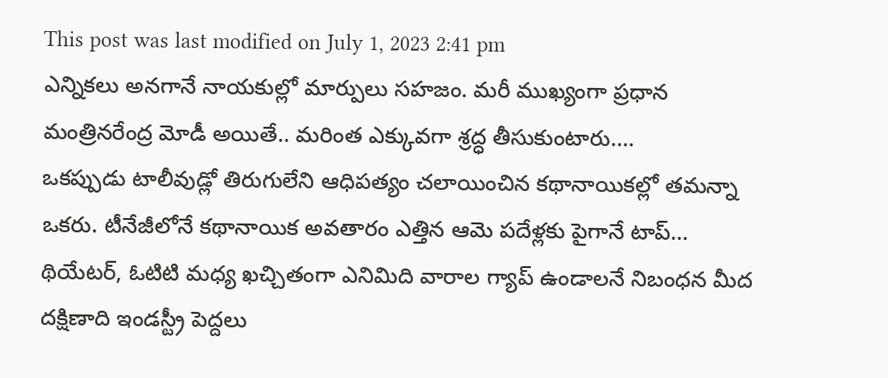This post was last modified on July 1, 2023 2:41 pm
ఎన్నికలు అనగానే నాయకుల్లో మార్పులు సహజం. మరీ ముఖ్యంగా ప్రధాన మంత్రినరేంద్ర మోడీ అయితే.. మరింత ఎక్కువగా శ్రద్ధ తీసుకుంటారు.…
ఒకప్పుడు టాలీవుడ్లో తిరుగులేని ఆధిపత్యం చలాయించిన కథానాయికల్లో తమన్నా ఒకరు. టీనేజీలోనే కథానాయిక అవతారం ఎత్తిన ఆమె పదేళ్లకు పైగానే టాప్…
థియేటర్, ఓటిటి మధ్య ఖచ్చితంగా ఎనిమిది వారాల గ్యాప్ ఉండాలనే నిబంధన మీద దక్షిణాది ఇండస్ట్రీ పెద్దలు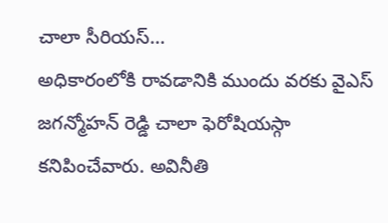చాలా సీరియస్…
అధికారంలోకి రావడానికి ముందు వరకు వైఎస్ జగన్మోహన్ రెడ్డి చాలా ఫెరోషియస్గా కనిపించేవారు. అవినీతి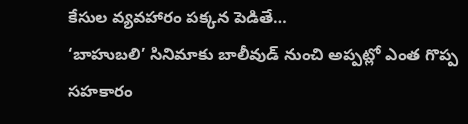కేసుల వ్యవహారం పక్కన పెడితే…
‘బాహుబలి’ సినిమాకు బాలీవుడ్ నుంచి అప్పట్లో ఎంత గొప్ప సహకారం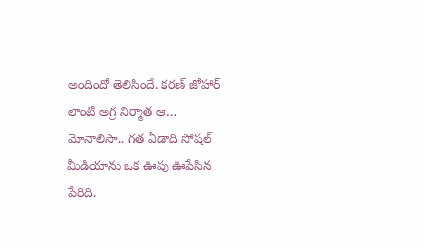అందిందో తెలిసిందే. కరణ్ జోహార్ లాంటి అగ్ర నిర్మాత ఆ…
మోనాలిసా.. గత ఏడాది సోషల్ మీడియాను ఒక ఊపు ఊపేసిన పేరిది.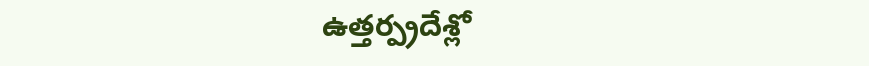ఉత్తర్ప్రదేశ్లో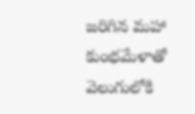జరిగిన మహా కుంభమేళాతో వెలుగులోకి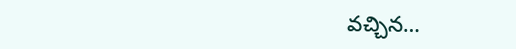వచ్చిన…